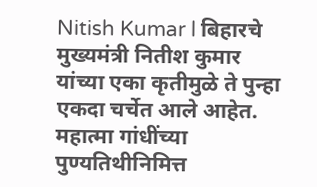Nitish Kumar l बिहारचे मुख्यमंत्री नितीश कुमार यांच्या एका कृतीमुळे ते पुन्हा एकदा चर्चेत आले आहेत. महात्मा गांधींच्या पुण्यतिथीनिमित्त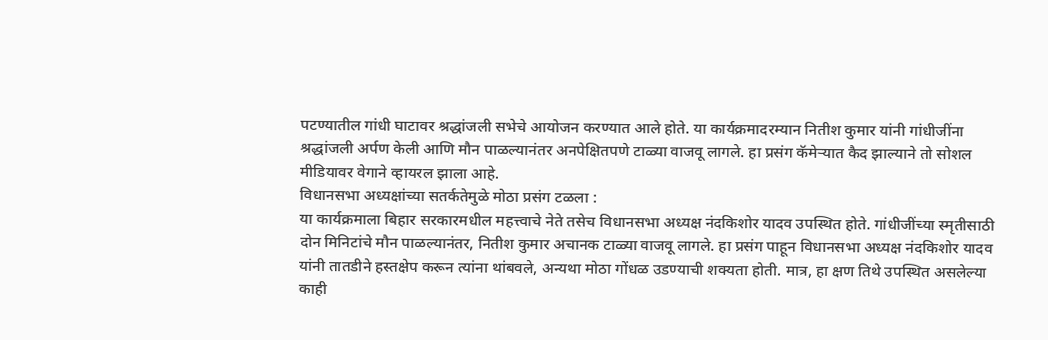पटण्यातील गांधी घाटावर श्रद्धांजली सभेचे आयोजन करण्यात आले होते. या कार्यक्रमादरम्यान नितीश कुमार यांनी गांधीजींना श्रद्धांजली अर्पण केली आणि मौन पाळल्यानंतर अनपेक्षितपणे टाळ्या वाजवू लागले. हा प्रसंग कॅमेऱ्यात कैद झाल्याने तो सोशल मीडियावर वेगाने व्हायरल झाला आहे.
विधानसभा अध्यक्षांच्या सतर्कतेमुळे मोठा प्रसंग टळला :
या कार्यक्रमाला बिहार सरकारमधील महत्त्वाचे नेते तसेच विधानसभा अध्यक्ष नंदकिशोर यादव उपस्थित होते. गांधीजींच्या स्मृतीसाठी दोन मिनिटांचे मौन पाळल्यानंतर, नितीश कुमार अचानक टाळ्या वाजवू लागले. हा प्रसंग पाहून विधानसभा अध्यक्ष नंदकिशोर यादव यांनी तातडीने हस्तक्षेप करून त्यांना थांबवले, अन्यथा मोठा गोंधळ उडण्याची शक्यता होती. मात्र, हा क्षण तिथे उपस्थित असलेल्या काही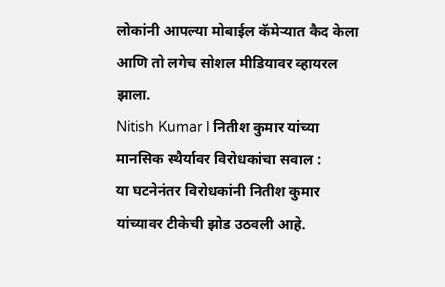लोकांनी आपल्या मोबाईल कॅमेऱ्यात कैद केला आणि तो लगेच सोशल मीडियावर व्हायरल झाला.
Nitish Kumar l नितीश कुमार यांच्या मानसिक स्थैर्यावर विरोधकांचा सवाल :
या घटनेनंतर विरोधकांनी नितीश कुमार यांच्यावर टीकेची झोड उठवली आहे.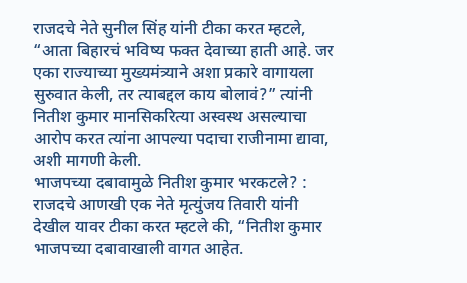राजदचे नेते सुनील सिंह यांनी टीका करत म्हटले, “आता बिहारचं भविष्य फक्त देवाच्या हाती आहे. जर एका राज्याच्या मुख्यमंत्र्याने अशा प्रकारे वागायला सुरुवात केली, तर त्याबद्दल काय बोलावं?” त्यांनी नितीश कुमार मानसिकरित्या अस्वस्थ असल्याचा आरोप करत त्यांना आपल्या पदाचा राजीनामा द्यावा, अशी मागणी केली.
भाजपच्या दबावामुळे नितीश कुमार भरकटले? :
राजदचे आणखी एक नेते मृत्युंजय तिवारी यांनी देखील यावर टीका करत म्हटले की, “नितीश कुमार भाजपच्या दबावाखाली वागत आहेत.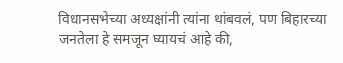विधानसभेच्या अध्यक्षांनी त्यांना थांबवलं, पण बिहारच्या जनतेला हे समजून घ्यायचं आहे की,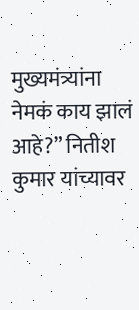मुख्यमंत्र्यांना नेमकं काय झालं आहे?” नितीश कुमार यांच्यावर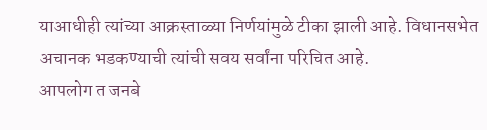याआधीही त्यांच्या आक्रस्ताळ्या निर्णयांमुळे टीका झाली आहे. विधानसभेत अचानक भडकण्याची त्यांची सवय सर्वांना परिचित आहे.
आपलोग त जनबे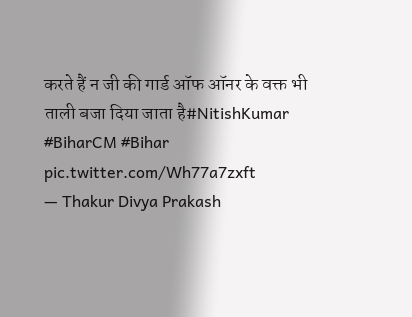करते हैं न जी की गार्ड ऑफ ऑनर के वक्त भी ताली बजा दिया जाता है#NitishKumar #BiharCM #Bihar pic.twitter.com/Wh77a7zxft
— Thakur Divya Prakash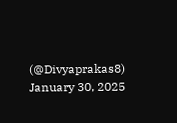(@Divyaprakas8) January 30, 2025